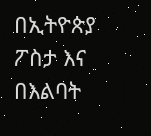በኢትዮጵያ ፖስታ እና በእልባት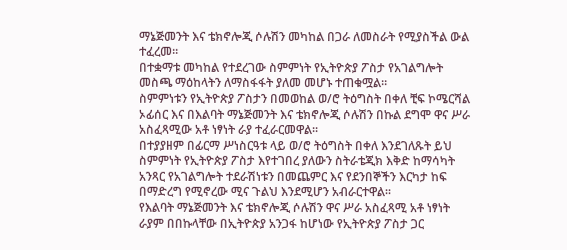ማኔጅመንት እና ቴክኖሎጂ ሶሉሽን መካከል በጋራ ለመስራት የሚያስችል ውል ተፈረመ፡፡
በተቋማቱ መካከል የተደረገው ስምምነት የኢትዮጵያ ፖስታ የአገልግሎት መስጫ ማዕከላትን ለማስፋፋት ያለመ መሆኑ ተጠቁሟል።
ስምምነቱን የኢትዮጵያ ፖስታን በመወከል ወ/ሮ ትዕግስት በቀለ ቺፍ ኮሜርሻል ኦፊሰር እና በእልባት ማኔጅመንት እና ቴክኖሎጂ ሶሉሽን በኩል ደግሞ ዋና ሥራ አስፈጻሚው አቶ ነፃነት ራያ ተፈራርመዋል፡፡
በተያያዘም በፊርማ ሥነስርዓቱ ላይ ወ/ሮ ትዕግስት በቀለ እንደገለጹት ይህ ስምምነት የኢትዮጵያ ፖስታ እየተገበረ ያለውን ስትራቴጂክ እቅድ ከማሳካት አንጻር የአገልግሎት ተደራሽነቱን በመጨምር እና የደንበኞችን እርካታ ከፍ በማድረግ የሚኖረው ሚና ጉልህ እንደሚሆን አብራርተዋል፡፡
የእልባት ማኔጅመንት እና ቴክኖሎጂ ሶሉሽን ዋና ሥራ አስፈጻሚ አቶ ነፃነት ራያም በበኩላቸው በኢትዮጵያ አንጋፋ ከሆነው የኢትዮጵያ ፖስታ ጋር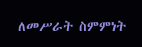ለመሥራት ስምምነት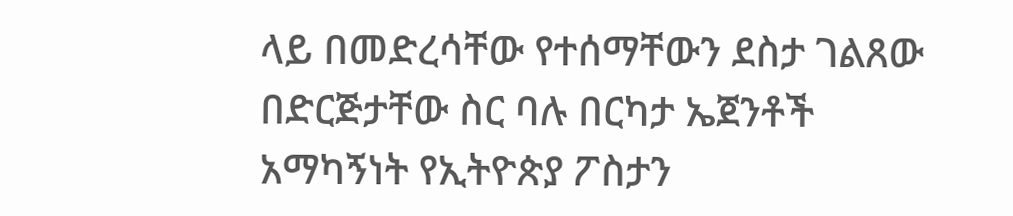ላይ በመድረሳቸው የተሰማቸውን ደስታ ገልጸው በድርጅታቸው ስር ባሉ በርካታ ኤጀንቶች አማካኝነት የኢትዮጵያ ፖስታን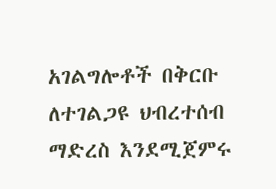አገልግሎቶች በቅርቡ ለተገልጋዩ ህብረተሰብ ማድረስ እንደሚጀምሩ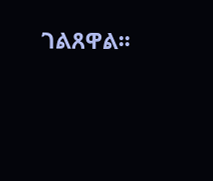ገልጸዋል፡፡